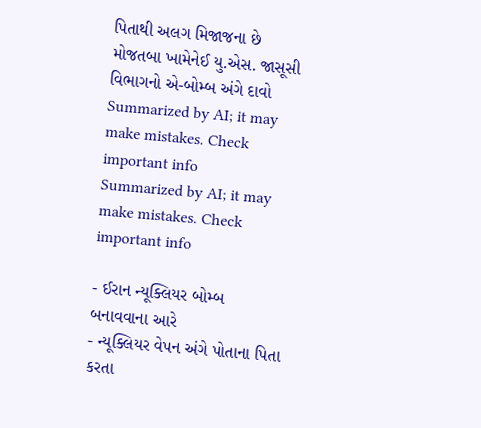પિતાથી અલગ મિજાજના છે મોજતબા ખામેનેઈ યુ.એસ. જાસૂસી વિભાગનો એ-બોમ્બ અંગે દાવો
Summarized by AI; it may make mistakes. Check important info
Summarized by AI; it may make mistakes. Check important info

- ઈરાન ન્યૂક્લિયર બોમ્બ બનાવવાના આરે
- ન્યૂક્લિયર વેપન અંગે પોતાના પિતા કરતા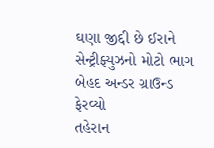ઘણા જીદ્દી છે ઈરાને સેન્ટ્રીફ્યુઝનો મોટો ભાગ બેહદ અન્ડર ગ્રાઉન્ડ ફેરવ્યો
તહેરાન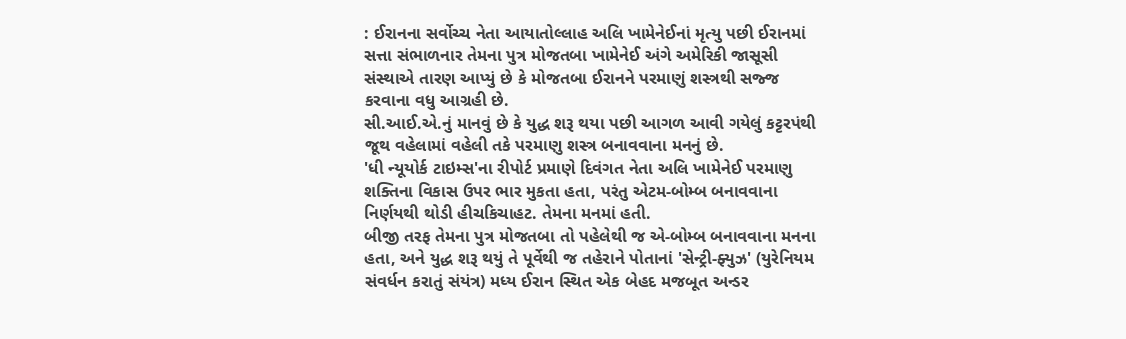: ઈરાનના સર્વોચ્ચ નેતા આયાતોલ્લાહ અલિ ખામેનેઈનાં મૃત્યુ પછી ઈરાનમાં સત્તા સંભાળનાર તેમના પુત્ર મોજતબા ખામેનેઈ અંગે અમેરિકી જાસૂસી સંસ્થાએ તારણ આપ્યું છે કે મોજતબા ઈરાનને પરમાણું શસ્ત્રથી સજ્જ કરવાના વધુ આગ્રહી છે.
સી.આઈ.એ.નું માનવું છે કે યુદ્ધ શરૂ થયા પછી આગળ આવી ગયેલું કટ્ટરપંથી જૂથ વહેલામાં વહેલી તકે પરમાણુ શસ્ત્ર બનાવવાના મનનું છે.
'ધી ન્યૂયોર્ક ટાઇમ્સ'ના રીપોર્ટ પ્રમાણે દિવંગત નેતા અલિ ખામેનેઈ પરમાણુ શક્તિના વિકાસ ઉપર ભાર મુકતા હતા, પરંતુ એટમ-બોમ્બ બનાવવાના નિર્ણયથી થોડી હીચકિચાહટ. તેમના મનમાં હતી.
બીજી તરફ તેમના પુત્ર મોજતબા તો પહેલેથી જ એ-બોમ્બ બનાવવાના મનના હતા, અને યુદ્ધ શરૂ થયું તે પૂર્વેથી જ તહેરાને પોતાનાં 'સેન્ટ્રી-ફ્યુઝ' (યુરેનિયમ સંવર્ધન કરાતું સંયંત્ર) મધ્ય ઈરાન સ્થિત એક બેહદ મજબૂત અન્ડર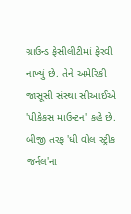ગ્રાઉન્ડ ફેસીલીટીમાં ફેરવી નાખ્યું છે. તેને અમેરિકી જાસૂસી સંસ્થા સીઆઈએ 'પીકેકસ માઉન્ટન' કહે છે.
બીજી તરફ 'ધી વોલ સ્ટ્રીક જર્નલ'ના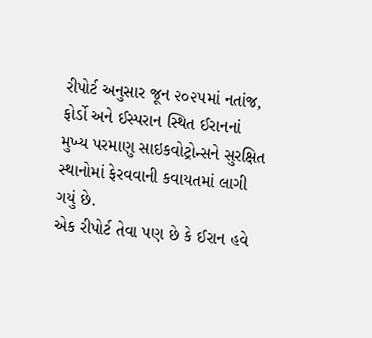રીપોર્ટ અનુસાર જૂન ૨૦૨૫માં નતાંજ, ફોર્ડો અને ઈસ્પરાન સ્થિત ઈરાનનાં મુખ્ય પરમાણુ સાઇકવોટ્રોન્સને સુરક્ષિત સ્થાનોમાં ફેરવવાની કવાયતમાં લાગી ગયું છે.
એક રીપોર્ટ તેવા પણ છે કે ઈરાન હવે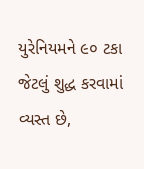યુરેનિયમને ૯૦ ટકા જેટલું શુદ્ધ કરવામાં વ્યસ્ત છે,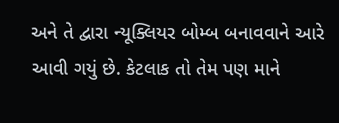અને તે દ્વારા ન્યૂક્લિયર બોમ્બ બનાવવાને આરે આવી ગયું છે. કેટલાક તો તેમ પણ માને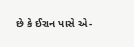છે કે ઈરાન પાસે એ-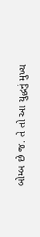બોમ્બ છે જ. તે તો આ યુદ્ધનું મુખ્ય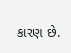કારણ છે.